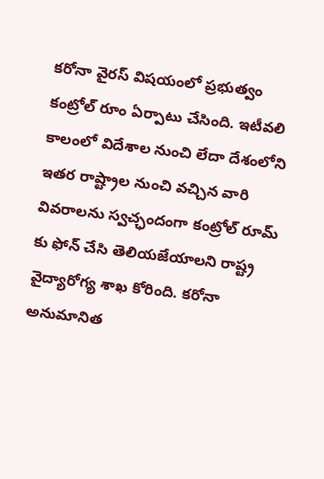కరోనా వైరస్ విషయంలో ప్రభుత్వం కంట్రోల్ రూం ఏర్పాటు చేసింది. ఇటీవలి కాలంలో విదేశాల నుంచి లేదా దేశంలోని ఇతర రాష్ట్రాల నుంచి వచ్చిన వారి వివరాలను స్వచ్ఛందంగా కంట్రోల్ రూమ్ కు ఫోన్ చేసి తెలియజేయాలని రాష్ట్ర వైద్యారోగ్య శాఖ కోరింది. కరోనా అనుమానిత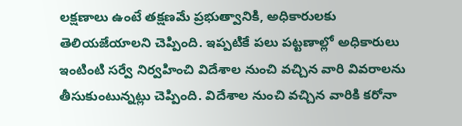లక్షణాలు ఉంటే తక్షణమే ప్రభుత్వానికి, అధికారులకు తెలియజేయాలని చెప్పింది. ఇప్పటికే పలు పట్టణాల్లో అధికారులు ఇంటింటి సర్వే నిర్వహించి విదేశాల నుంచి వచ్చిన వారి వివరాలను తీసుకుంటున్నట్లు చెప్పింది. విదేశాల నుంచి వచ్చిన వారికి కరోనా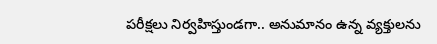పరీక్షలు నిర్వహిస్తుండగా.. అనుమానం ఉన్న వ్యక్తులను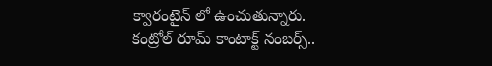క్వారంటైన్ లో ఉంచుతున్నారు.
కంట్రోల్ రూమ్ కాంటాక్ట్ నంబర్స్..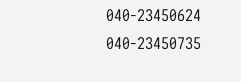040-23450624
040-23450735